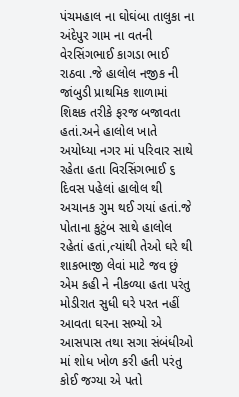પંચમહાલ ના ઘોઘંબા તાલુકા ના અંદેપુર ગામ ના વતની વેરસિંગભાઈ કાગડા ભાઈ રાઠવા .જે હાલોલ નજીક ની જાંબુડી પ્રાથમિક શાળામાં શિક્ષક તરીકે ફરજ બજાવતા હતાં.અને હાલોલ ખાતે અયોધ્યા નગર માં પરિવાર સાથે રહેતા હતા વિરસિંગભાઈ ૬ દિવસ પહેલાં હાલોલ થી અચાનક ગુમ થઈ ગયાં હતાં.જે પોતાના કુટુંબ સાથે હાલોલ રહેતાં હતાં,ત્યાંથી તેઓ ઘરે થી શાકભાજી લેવાં માટે જવ છું એમ કહી ને નીકળ્યા હતા પરંતુ મોડીરાત સુધી ઘરે પરત નહીં આવતા ઘરના સભ્યો એ આસપાસ તથા સગા સંબંધીઓ માં શોધ ખોળ કરી હતી પરંતુ કોઈ જગ્યા એ પતો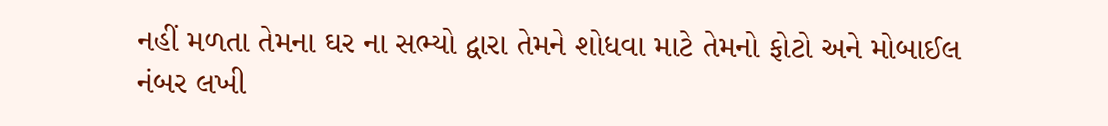નહીં મળતા તેમના ઘર ના સભ્યો દ્વારા તેમને શોધવા માટે તેમનો ફોટો અને મોબાઈલ નંબર લખી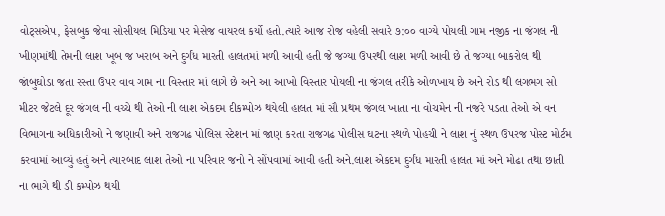વોટ્સએપ, ફેસબુક જેવા સોસીયલ મિડિયા પર મેસેજ વાયરલ કર્યો હતો.ત્યારે આજ રોજ વહેલી સવારે ૭:૦૦ વાગ્યે પોયલી ગામ નજીક ના જંગલ ની ખીણમાંથી તેમની લાશ ખૂબ જ ખરાબ અને દુર્ગંધ મારતી હાલતમાં મળી આવી હતી જે જગ્યા ઉપરથી લાશ મળી આવી છે તે જગ્યા બાકરોલ થી જાંબુઘોડા જતા રસ્તા ઉપર વાવ ગામ ના વિસ્તાર માં લાગે છે અને આ આખો વિસ્તાર પોયલી ના જંગલ તરીકે ઓળખાય છે અને રોડ થી લગભગ સો મીટર જેટલે દૂર જંગલ ની વચ્ચે થી તેઓ ની લાશ એકદમ દીકમ્પોઝ થયેલી હાલત માં સૌ પ્રથમ જંગલ ખાતા ના વોચમેન ની નજરે પડતા તેઓ એ વન વિભાગના અધિકારીઓ ને જણાવી અને રાજગઢ પોલિસ સ્ટેશન માં જાણ કરતા રાજગઢ પોલીસ ઘટના સ્થળે પોહચી ને લાશ નું સ્થળ ઉપરજ પોસ્ટ મોર્ટમ કરવામાં આવ્યું હતું અને ત્યારબાદ લાશ તેઓ ના પરિવાર જનો ને સોંપવામાં આવી હતી અને.લાશ એકદમ દુર્ગંધ મારતી હાલત માં અને મોઢા તથા છાતી ના ભાગે થી ડી કમ્પોઝ થયી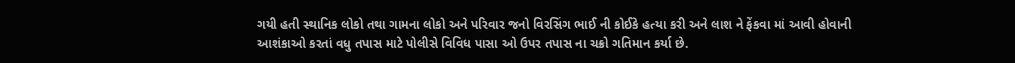ગયી હતી સ્થાનિક લોકો તથા ગામના લોકો અને પરિવાર જનો વિરસિંગ ભાઈ ની કોઈકે હત્યા કરી અને લાશ ને ફેંકવા માં આવી હોવાની આશંકાઓ કરતાં વધુ તપાસ માટે પોલીસે વિવિધ પાસા ઓ ઉપર તપાસ ના ચક્રો ગતિમાન કર્યા છે.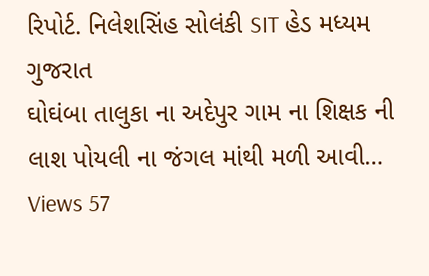રિપોર્ટ. નિલેશસિંહ સોલંકી SIT હેડ મધ્યમ ગુજરાત
ઘોઘંબા તાલુકા ના અદેપુર ગામ ના શિક્ષક ની લાશ પોયલી ના જંગલ માંથી મળી આવી…
Views 57